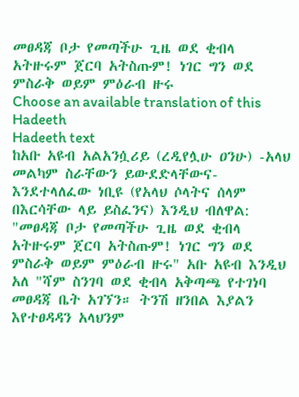መፀዳጃ ቦታ የመጣችሁ ጊዜ ወደ ቂብላ አትዙሩም ጀርባ አትስጡም! ነገር ግን ወደ ምስራቅ ወይም ምዕራብ ዙሩ
Choose an available translation of this Hadeeth
Hadeeth text
ከአቡ አዩብ አልአንሷሪይ (ረዲየሏሁ ዐንሁ) -አላህ መልካም ስራቸውን ይውደድላቸውና- እንደተላለፈው ነቢዩ (የአላህ ሶላትና ሰላም በእርሳቸው ላይ ይስፈንና) እንዲህ ብለዋል: "መፀዳጃ ቦታ የመጣችሁ ጊዜ ወደ ቂብላ አትዙሩም ጀርባ አትስጡም! ነገር ግን ወደ ምስራቅ ወይም ምዕራብ ዙሩ" አቡ አዩብ እንዲህ አለ "ሻም ስንገባ ወደ ቂብላ አቅጣጫ የተገነባ መፀዳጃ ቤት አገኘን። ትንሽ ዘንበል እያልን እየተፀዳዳን አላህንም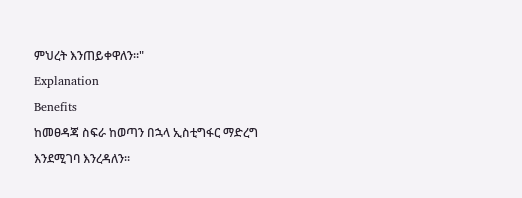ምህረት እንጠይቀዋለን።"
Explanation
Benefits
ከመፀዳጃ ስፍራ ከወጣን በኋላ ኢስቲግፋር ማድረግ እንደሚገባ እንረዳለን።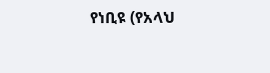የነቢዩ (የአላህ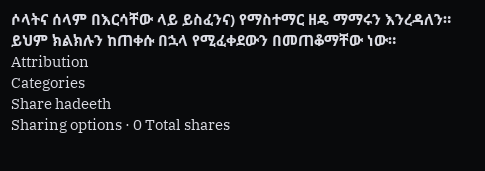ሶላትና ሰላም በእርሳቸው ላይ ይስፈንና) የማስተማር ዘዴ ማማሩን እንረዳለን። ይህም ክልክሉን ከጠቀሱ በኋላ የሚፈቀደውን በመጠቆማቸው ነው።
Attribution
Categories
Share hadeeth
Sharing options · 0 Total shares